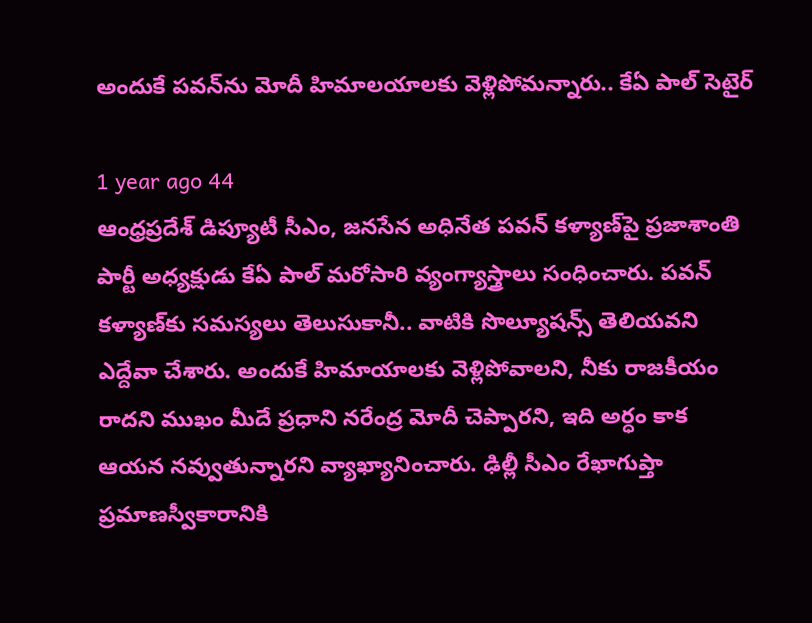అందుకే పవన్‌ను మోదీ హిమాలయాలకు వెళ్లిపోమన్నారు.. కేఏ పాల్ సెటైర్

1 year ago 44
ఆంధ్రప్రదేశ్ డిప్యూటీ సీఎం, జనసేన అధినేత పవన్ కళ్యాణ్‌పై ప్రజాశాంతి పార్టీ అధ్యక్షుడు కేఏ పాల్ మరోసారి వ్యంగ్యాస్త్రాలు సంధించారు. పవన్ కళ్యాణ్‌కు సమస్యలు తెలుసుకానీ.. వాటికి సొల్యూషన్స్ తెలియవని ఎద్దేవా చేశారు. అందుకే హిమాయాలకు వెళ్లిపోవాలని, నీకు రాజకీయం రాదని ముఖం మీదే ప్రధాని నరేంద్ర మోదీ చెప్పారని, ఇది అర్ధం కాక ఆయన నవ్వుతున్నారని వ్యాఖ్యానించారు. ఢిల్లీ సీఎం రేఖాగుప్తా ప్రమాణస్వీకారానికి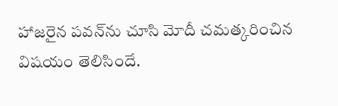హాజరైన పవన్‌ను చూసి మోదీ చమత్కరించిన విషయం తెలిసిందే.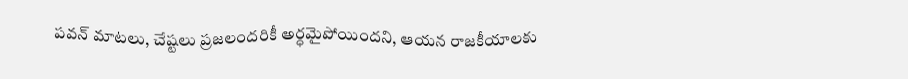పవన్ మాటలు, చేష్టలు ప్రజలందరికీ అర్ధమైపోయిందని, ఆయన రాజకీయాలకు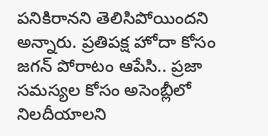పనికిరానని తెలిసిపోయిందని అన్నారు. ప్రతిపక్ష హోదా కోసం జగన్ పోరాటం ఆపేసి.. ప్రజా సమస్యల కోసం అసెంబ్లీలో నిలదీయాలని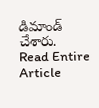డిమాండ్ చేశారు.
Read Entire Article